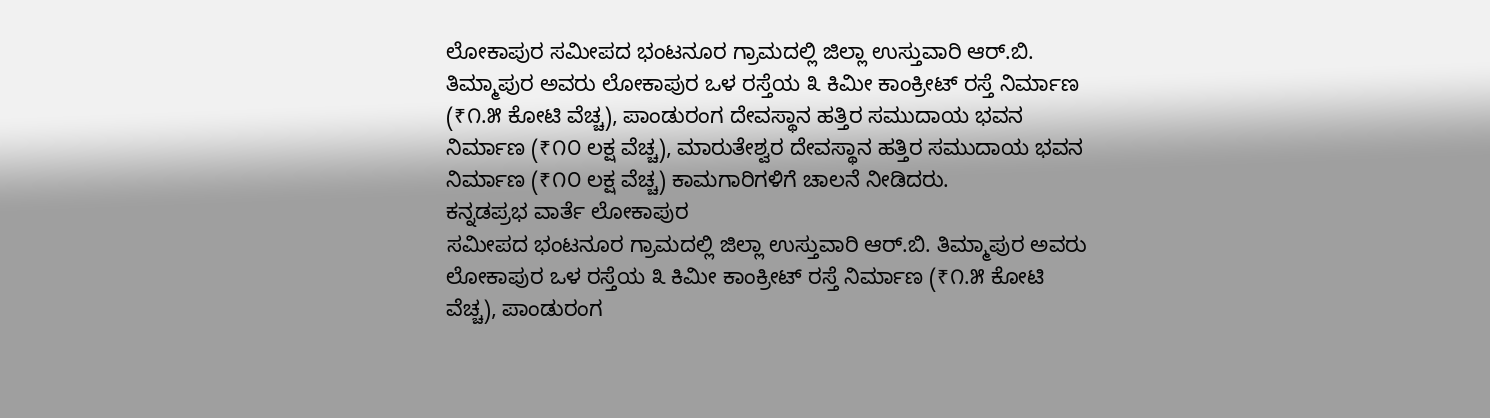ಲೋಕಾಪುರ ಸಮೀಪದ ಭಂಟನೂರ ಗ್ರಾಮದಲ್ಲಿ ಜಿಲ್ಲಾ ಉಸ್ತುವಾರಿ ಆರ್.ಬಿ. ತಿಮ್ಮಾಪುರ ಅವರು ಲೋಕಾಪುರ ಒಳ ರಸ್ತೆಯ ೩ ಕಿಮೀ ಕಾಂಕ್ರೀಟ್ ರಸ್ತೆ ನಿರ್ಮಾಣ (₹೧.೫ ಕೋಟಿ ವೆಚ್ಚ), ಪಾಂಡುರಂಗ ದೇವಸ್ಥಾನ ಹತ್ತಿರ ಸಮುದಾಯ ಭವನ ನಿರ್ಮಾಣ (₹೧೦ ಲಕ್ಷ ವೆಚ್ಚ), ಮಾರುತೇಶ್ವರ ದೇವಸ್ಥಾನ ಹತ್ತಿರ ಸಮುದಾಯ ಭವನ ನಿರ್ಮಾಣ (₹೧೦ ಲಕ್ಷ ವೆಚ್ಚ) ಕಾಮಗಾರಿಗಳಿಗೆ ಚಾಲನೆ ನೀಡಿದರು.
ಕನ್ನಡಪ್ರಭ ವಾರ್ತೆ ಲೋಕಾಪುರ
ಸಮೀಪದ ಭಂಟನೂರ ಗ್ರಾಮದಲ್ಲಿ ಜಿಲ್ಲಾ ಉಸ್ತುವಾರಿ ಆರ್.ಬಿ. ತಿಮ್ಮಾಪುರ ಅವರು ಲೋಕಾಪುರ ಒಳ ರಸ್ತೆಯ ೩ ಕಿಮೀ ಕಾಂಕ್ರೀಟ್ ರಸ್ತೆ ನಿರ್ಮಾಣ (₹೧.೫ ಕೋಟಿ ವೆಚ್ಚ), ಪಾಂಡುರಂಗ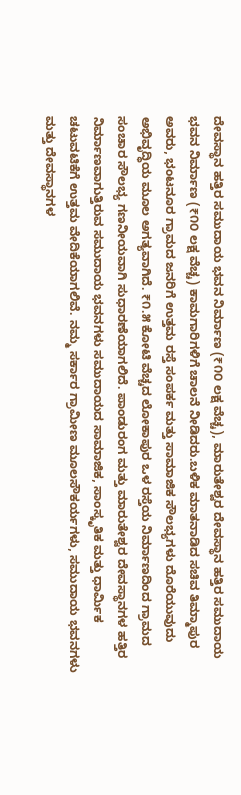ದೇವಸ್ಥಾನ ಹತ್ತಿರ ಸಮುದಾಯ ಭವನ ನಿರ್ಮಾಣ (₹೧೦ ಲಕ್ಷ ವೆಚ್ಚ), ಮಾರುತೇಶ್ವರ ದೇವಸ್ಥಾನ ಹತ್ತಿರ ಸಮುದಾಯ ಭವನ ನಿರ್ಮಾಣ (₹೧೦ ಲಕ್ಷ ವೆಚ್ಚ) ಕಾಮಗಾರಿಗಳಿಗೆ ಚಾಲನೆ ನೀಡಿದರು.ಬಳಿಕ ಮಾತನಾಡಿದ ಸಚಿವ ತಿಮ್ಮಾಪುರ ಅವರು, ಭಂಟನೂರ ಗ್ರಾಮದ ಜನರಿಗೆ ಉತ್ತಮ ರಸ್ತೆ ಸಂಪರ್ಕ ಮತ್ತು ಸಾಮಾಜಿಕ ಸೌಲಭ್ಯಗಳು ದೊರೆಯುವುದು ಅಭಿವೃದ್ಧಿಯ ಮೂಲ ಅಗತ್ಯವಾಗಿದೆ. ₹೧.೫ ಕೋಟಿ ವೆಚ್ಚದ ಲೋಕಾಪುರ ಒಳ ರಸ್ತೆಯ ನಿರ್ಮಾಣದಿಂದ ಗ್ರಾಮದ ಸಂಚಾರ ಸೌಲಭ್ಯ ಗಣನೀಯವಾಗಿ ಸುಧಾರಣೆಯಾಗಲಿದೆ. ಪಾಂಡುರಂಗ ಮತ್ತು ಮಾರುತೇಶ್ವರ ದೇವಸ್ಥಾನಗಳ ಹತ್ತಿರ ನಿರ್ಮಾಣವಾಗುತ್ತಿರುವ ಸಮುದಾಯ ಭವನಗಳು ಸಮುದಾಯದ ಸಾಮಾಜಿಕ, ಸಾಂಸ್ಕೃತಿಕ ಮತ್ತು ಧಾರ್ಮಿಕ ಚಟುವಟಿಕೆಗೆ ಉತ್ತಮ ವೇದಿಕೆಯಾಗಲಿವೆ. ನಮ್ಮ ಸರ್ಕಾರ ಗ್ರಾಮೀಣ ಮೂಲಸೌಕರ್ಯಗಳು, ಸಮುದಾಯ ಭವನಗಳು ಮತ್ತು ದೇವಸ್ಥಾನಗಳ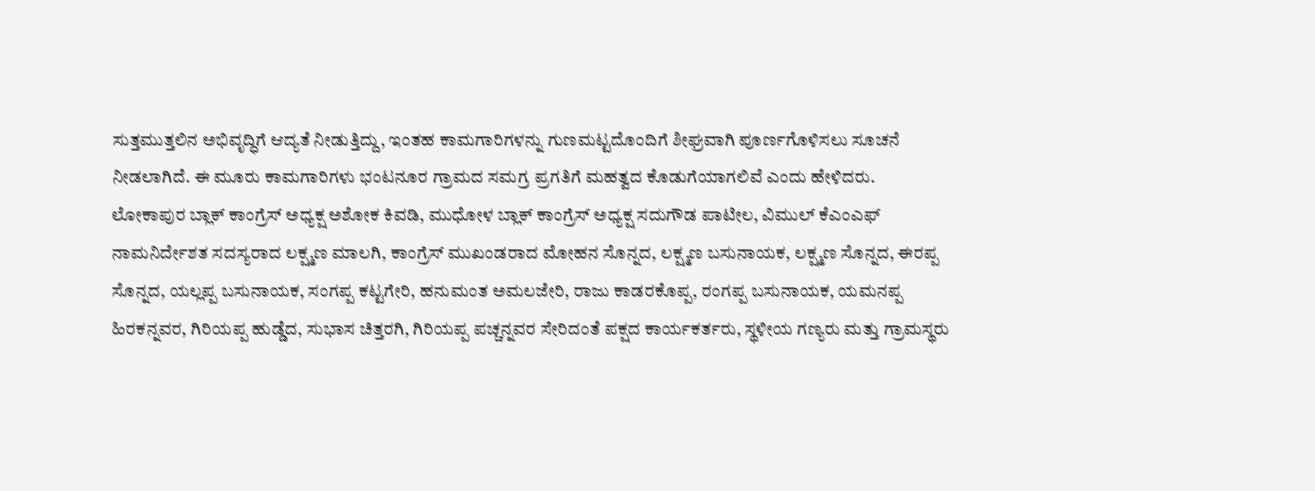ಸುತ್ತಮುತ್ತಲಿನ ಅಭಿವೃದ್ಧಿಗೆ ಆದ್ಯತೆ ನೀಡುತ್ತಿದ್ದು, ಇಂತಹ ಕಾಮಗಾರಿಗಳನ್ನು ಗುಣಮಟ್ಟದೊಂದಿಗೆ ಶೀಘ್ರವಾಗಿ ಪೂರ್ಣಗೊಳಿಸಲು ಸೂಚನೆ ನೀಡಲಾಗಿದೆ. ಈ ಮೂರು ಕಾಮಗಾರಿಗಳು ಭಂಟನೂರ ಗ್ರಾಮದ ಸಮಗ್ರ ಪ್ರಗತಿಗೆ ಮಹತ್ವದ ಕೊಡುಗೆಯಾಗಲಿವೆ ಎಂದು ಹೇಳಿದರು.
ಲೋಕಾಪುರ ಬ್ಲಾಕ್ ಕಾಂಗ್ರೆಸ್ ಅಧ್ಯಕ್ಷ ಅಶೋಕ ಕಿವಡಿ, ಮುಧೋಳ ಬ್ಲಾಕ್ ಕಾಂಗ್ರೆಸ್ ಅಧ್ಯಕ್ಷ ಸದುಗೌಡ ಪಾಟೀಲ, ವಿಮುಲ್ ಕೆಎಂಎಫ್ ನಾಮನಿರ್ದೇಶತ ಸದಸ್ಯರಾದ ಲಕ್ಷ್ಮಣ ಮಾಲಗಿ, ಕಾಂಗ್ರೆಸ್ ಮುಖಂಡರಾದ ಮೋಹನ ಸೊನ್ನದ, ಲಕ್ಷ್ಮಣ ಬಸುನಾಯಕ, ಲಕ್ಷ್ಮಣ ಸೊನ್ನದ, ಈರಪ್ಪ ಸೊನ್ನದ, ಯಲ್ಲಪ್ಪ ಬಸುನಾಯಕ, ಸಂಗಪ್ಪ ಕಟ್ಟಗೇರಿ, ಹನುಮಂತ ಅಮಲಜೇರಿ, ರಾಜು ಕಾಡರಕೊಪ್ಪ, ರಂಗಪ್ಪ ಬಸುನಾಯಕ, ಯಮನಪ್ಪ ಹಿರಕನ್ನವರ, ಗಿರಿಯಪ್ಪ ಹುಡ್ಡೆದ, ಸುಭಾಸ ಚಿತ್ತರಗಿ, ಗಿರಿಯಪ್ಪ ಪಚ್ಚನ್ನವರ ಸೇರಿದಂತೆ ಪಕ್ಷದ ಕಾರ್ಯಕರ್ತರು, ಸ್ಥಳೀಯ ಗಣ್ಯರು ಮತ್ತು ಗ್ರಾಮಸ್ಥರು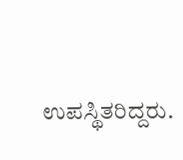ಉಪಸ್ಥಿತರಿದ್ದರು.